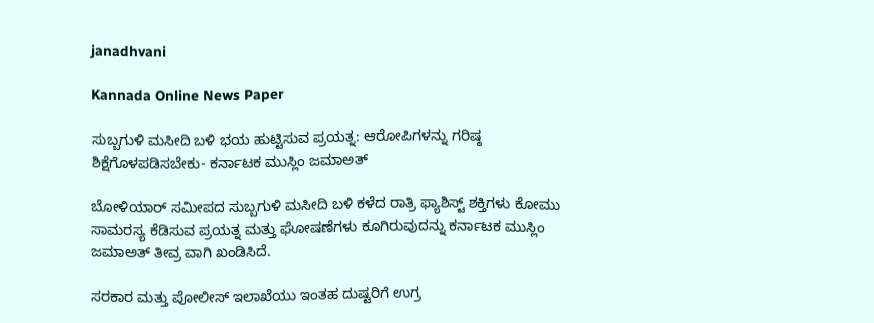janadhvani

Kannada Online News Paper

ಸುಬ್ಬಗುಳಿ ಮಸೀದಿ ಬಳಿ ಭಯ ಹುಟ್ಟಿಸುವ ಪ್ರಯತ್ನ: ಆರೋಪಿಗಳನ್ನು ಗರಿಷ್ಠ ಶಿಕ್ಷೆಗೊಳಪಡಿಸಬೇಕು- ಕರ್ನಾಟಕ ಮುಸ್ಲಿಂ ಜಮಾಅತ್

ಬೋಳಿಯಾರ್ ಸಮೀಪದ ಸುಬ್ಬಗುಳಿ ಮಸೀದಿ ಬಳಿ ಕಳೆದ ರಾತ್ರಿ ಫ್ಯಾಶಿಸ್ಟ್ ಶಕ್ತಿಗಳು ಕೋಮು ಸಾಮರಸ್ಯ ಕೆಡಿಸುವ ಪ್ರಯತ್ನ ಮತ್ತು ಘೋಷಣೆಗಳು ಕೂಗಿರುವುದನ್ನು ಕರ್ನಾಟಕ ಮುಸ್ಲಿಂ ಜಮಾಅತ್ ತೀವ್ರ ವಾಗಿ ಖಂಡಿಸಿದೆ.

ಸರಕಾರ ಮತ್ತು ಪೋಲೀಸ್ ಇಲಾಖೆಯು ಇಂತಹ ದುಷ್ಟರಿಗೆ ಉಗ್ರ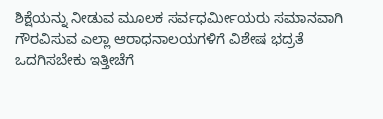ಶಿಕ್ಷೆಯನ್ನು ನೀಡುವ ಮೂಲಕ ಸರ್ವಧರ್ಮೀಯರು ಸಮಾನವಾಗಿ ಗೌರವಿಸುವ ಎಲ್ಲಾ ಆರಾಧನಾಲಯಗಳಿಗೆ ವಿಶೇಷ ಭದ್ರತೆ ಒದಗಿಸಬೇಕು ಇತ್ತೀಚೆಗೆ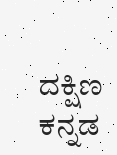ದಕ್ಷಿಣ ಕನ್ನಡ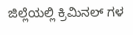ಜಿಲ್ಲೆಯಲ್ಲಿ ಕ್ರಿಮಿನಲ್ ಗಳ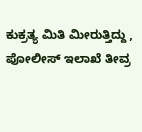ಕುಕ್ರತ್ಯ ಮಿತಿ ಮೀರುತ್ತಿದ್ದು , ಪೋಲೀಸ್ ಇಲಾಖೆ ತೀವ್ರ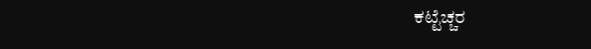ಕಟ್ಟೆಚ್ಚರ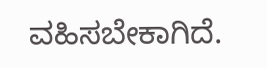ವಹಿಸಬೇಕಾಗಿದೆ.